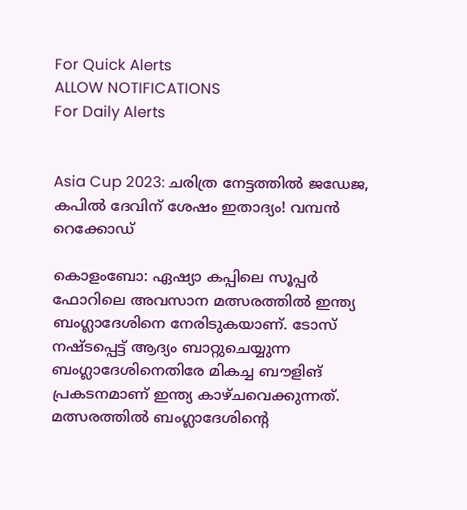For Quick Alerts
ALLOW NOTIFICATIONS
For Daily Alerts


Asia Cup 2023: ചരിത്ര നേട്ടത്തില്‍ ജഡേജ, കപില്‍ ദേവിന് ശേഷം ഇതാദ്യം! വമ്പന്‍ റെക്കോഡ്

കൊളംബോ: ഏഷ്യാ കപ്പിലെ സൂപ്പര്‍ ഫോറിലെ അവസാന മത്സരത്തില്‍ ഇന്ത്യ ബംഗ്ലാദേശിനെ നേരിടുകയാണ്. ടോസ് നഷ്ടപ്പെട്ട് ആദ്യം ബാറ്റുചെയ്യുന്ന ബംഗ്ലാദേശിനെതിരേ മികച്ച ബൗളിങ് പ്രകടനമാണ് ഇന്ത്യ കാഴ്ചവെക്കുന്നത്. മത്സരത്തില്‍ ബംഗ്ലാദേശിന്റെ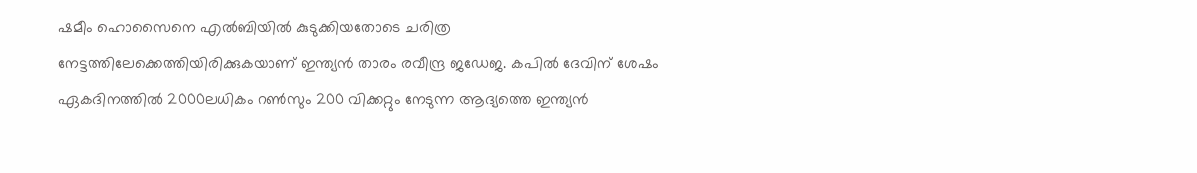ഷമീം ഹൊസൈനെ എല്‍ബിയില്‍ കുടുക്കിയതോടെ ചരിത്ര നേട്ടത്തിലേക്കെത്തിയിരിക്കുകയാണ് ഇന്ത്യന്‍ താരം രവീന്ദ്ര ജഡേജ. കപില്‍ ദേവിന് ശേഷം ഏകദിനത്തില്‍ 2000ലധികം റണ്‍സും 200 വിക്കറ്റും നേടുന്ന ആദ്യത്തെ ഇന്ത്യന്‍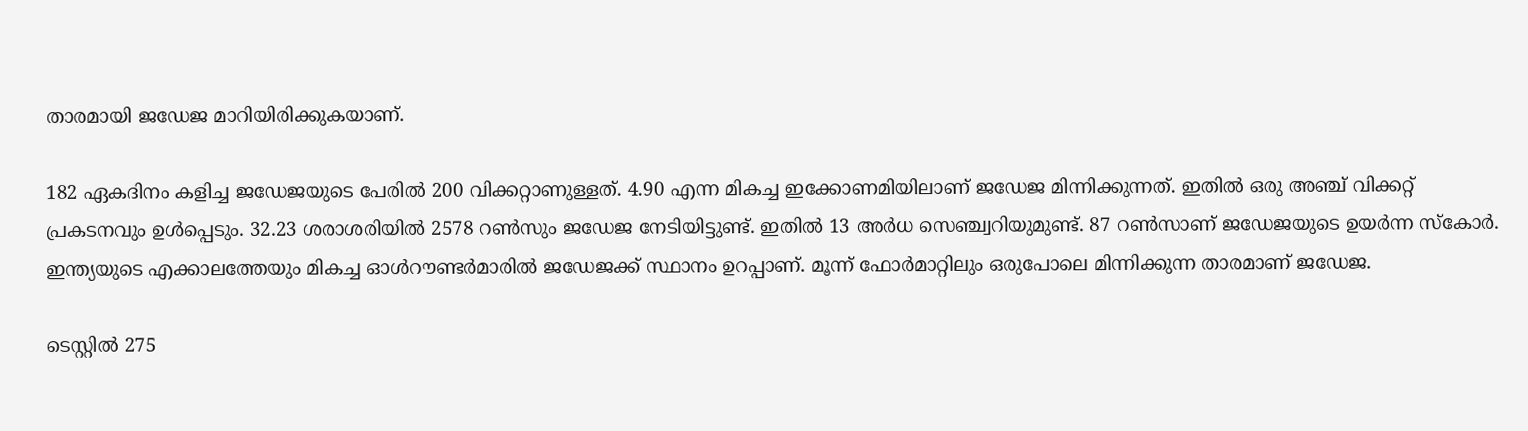താരമായി ജഡേജ മാറിയിരിക്കുകയാണ്.

182 ഏകദിനം കളിച്ച ജഡേജയുടെ പേരില്‍ 200 വിക്കറ്റാണുള്ളത്. 4.90 എന്ന മികച്ച ഇക്കോണമിയിലാണ് ജഡേജ മിന്നിക്കുന്നത്. ഇതില്‍ ഒരു അഞ്ച് വിക്കറ്റ് പ്രകടനവും ഉള്‍പ്പെടും. 32.23 ശരാശരിയില്‍ 2578 റണ്‍സും ജഡേജ നേടിയിട്ടുണ്ട്. ഇതില്‍ 13 അര്‍ധ സെഞ്ച്വറിയുമുണ്ട്. 87 റണ്‍സാണ് ജഡേജയുടെ ഉയര്‍ന്ന സ്‌കോര്‍. ഇന്ത്യയുടെ എക്കാലത്തേയും മികച്ച ഓള്‍റൗണ്ടര്‍മാരില്‍ ജഡേജക്ക് സ്ഥാനം ഉറപ്പാണ്. മൂന്ന് ഫോര്‍മാറ്റിലും ഒരുപോലെ മിന്നിക്കുന്ന താരമാണ് ജഡേജ.

ടെസ്റ്റില്‍ 275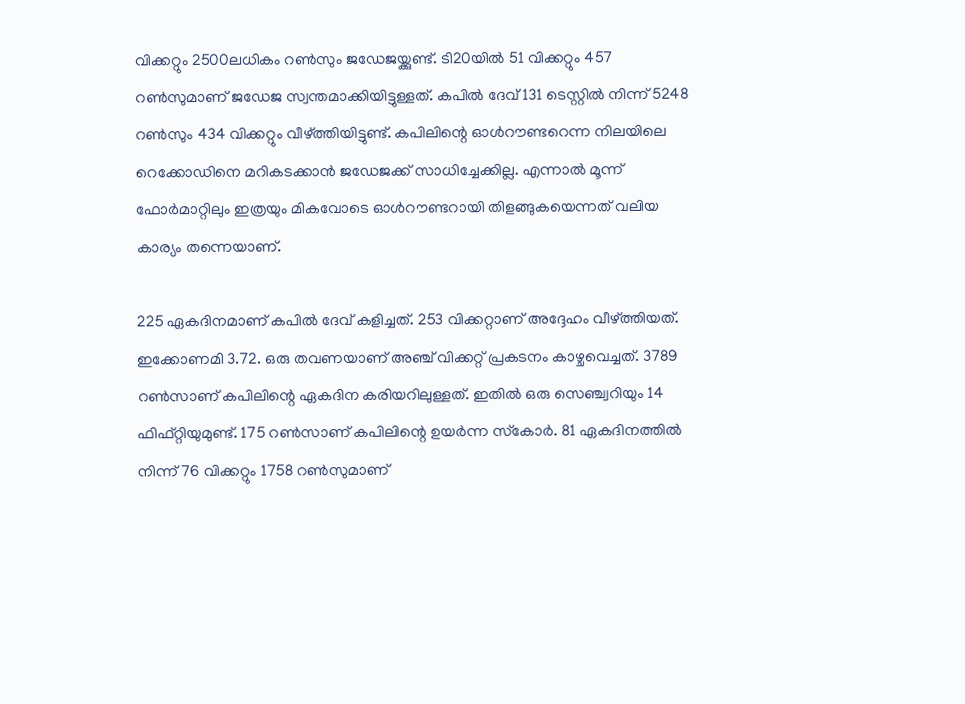വിക്കറ്റും 2500ലധികം റണ്‍സും ജഡേജയ്ക്കുണ്ട്. ടി20യില്‍ 51 വിക്കറ്റും 457 റണ്‍സുമാണ് ജഡേജ സ്വന്തമാക്കിയിട്ടുള്ളത്. കപില്‍ ദേവ് 131 ടെസ്റ്റില്‍ നിന്ന് 5248 റണ്‍സും 434 വിക്കറ്റും വീഴ്ത്തിയിട്ടുണ്ട്. കപിലിന്റെ ഓള്‍റൗണ്ടറെന്ന നിലയിലെ റെക്കോഡിനെ മറികടക്കാന്‍ ജഡേജക്ക് സാധിച്ചേക്കില്ല. എന്നാല്‍ മൂന്ന് ഫോര്‍മാറ്റിലും ഇത്രയും മികവോടെ ഓള്‍റൗണ്ടറായി തിളങ്ങുകയെന്നത് വലിയ കാര്യം തന്നെയാണ്.

225 ഏകദിനമാണ് കപില്‍ ദേവ് കളിച്ചത്. 253 വിക്കറ്റാണ് അദ്ദേഹം വീഴ്ത്തിയത്. ഇക്കോണമി 3.72. ഒരു തവണയാണ് അഞ്ച് വിക്കറ്റ് പ്രകടനം കാഴ്ചവെച്ചത്. 3789 റണ്‍സാണ് കപിലിന്റെ ഏകദിന കരിയറിലുള്ളത്. ഇതില്‍ ഒരു സെഞ്ച്വറിയും 14 ഫിഫ്റ്റിയുമുണ്ട്. 175 റണ്‍സാണ് കപിലിന്റെ ഉയര്‍ന്ന സ്‌കോര്‍. 81 ഏകദിനത്തില്‍ നിന്ന് 76 വിക്കറ്റും 1758 റണ്‍സുമാണ്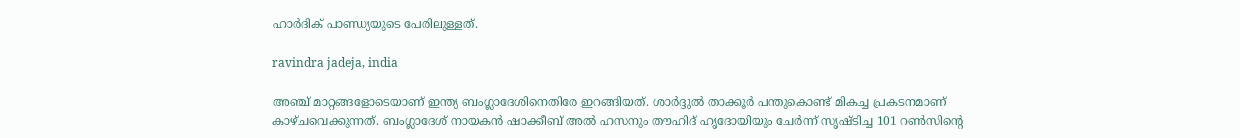ഹാര്‍ദിക് പാണ്ഡ്യയുടെ പേരിലുള്ളത്.

ravindra jadeja, india

അഞ്ച് മാറ്റങ്ങളോടെയാണ് ഇന്ത്യ ബംഗ്ലാദേശിനെതിരേ ഇറങ്ങിയത്. ശാര്‍ദ്ദുല്‍ താക്കൂര്‍ പന്തുകൊണ്ട് മികച്ച പ്രകടനമാണ് കാഴ്ചവെക്കുന്നത്. ബംഗ്ലാദേശ് നായകന്‍ ഷാക്കീബ് അല്‍ ഹസനും തൗഹിദ് ഹൃദോയിയും ചേര്‍ന്ന് സൃഷ്ടിച്ച 101 റണ്‍സിന്റെ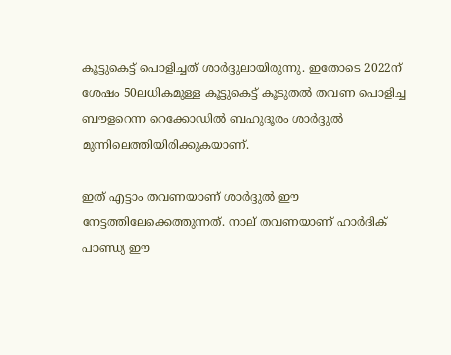കൂട്ടുകെട്ട് പൊളിച്ചത് ശാര്‍ദ്ദുലായിരുന്നു. ഇതോടെ 2022ന് ശേഷം 50ലധികമുള്ള കൂട്ടുകെട്ട് കൂടുതല്‍ തവണ പൊളിച്ച ബൗളറെന്ന റെക്കോഡില്‍ ബഹുദൂരം ശാര്‍ദ്ദുല്‍ മുന്നിലെത്തിയിരിക്കുകയാണ്.

ഇത് എട്ടാം തവണയാണ് ശാര്‍ദ്ദുല്‍ ഈ നേട്ടത്തിലേക്കെത്തുന്നത്. നാല് തവണയാണ് ഹാര്‍ദിക് പാണ്ഡ്യ ഈ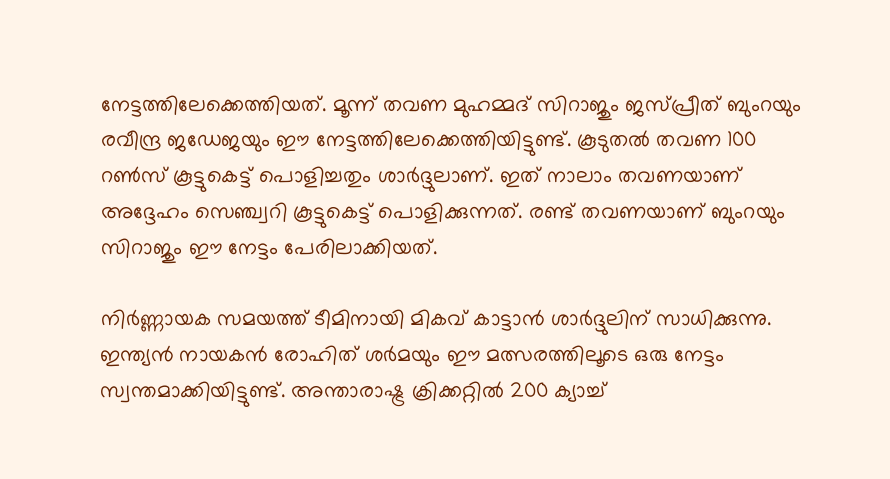നേട്ടത്തിലേക്കെത്തിയത്. മൂന്ന് തവണ മുഹമ്മദ് സിറാജും ജസ്പ്രീത് ബുംറയും രവീന്ദ്ര ജഡേജയും ഈ നേട്ടത്തിലേക്കെത്തിയിട്ടുണ്ട്. കൂടുതല്‍ തവണ 100 റണ്‍സ് കൂട്ടുകെട്ട് പൊളിച്ചതും ശാര്‍ദ്ദുലാണ്. ഇത് നാലാം തവണയാണ് അദ്ദേഹം സെഞ്ച്വറി കൂട്ടുകെട്ട് പൊളിക്കുന്നത്. രണ്ട് തവണയാണ് ബുംറയും സിറാജും ഈ നേട്ടം പേരിലാക്കിയത്.

നിര്‍ണ്ണായക സമയത്ത് ടീമിനായി മികവ് കാട്ടാന്‍ ശാര്‍ദ്ദുലിന് സാധിക്കുന്നു. ഇന്ത്യന്‍ നായകന്‍ രോഹിത് ശര്‍മയും ഈ മത്സരത്തിലൂടെ ഒരു നേട്ടം സ്വന്തമാക്കിയിട്ടുണ്ട്. അന്താരാഷ്ട്ര ക്രിക്കറ്റില്‍ 200 ക്യാച്ച്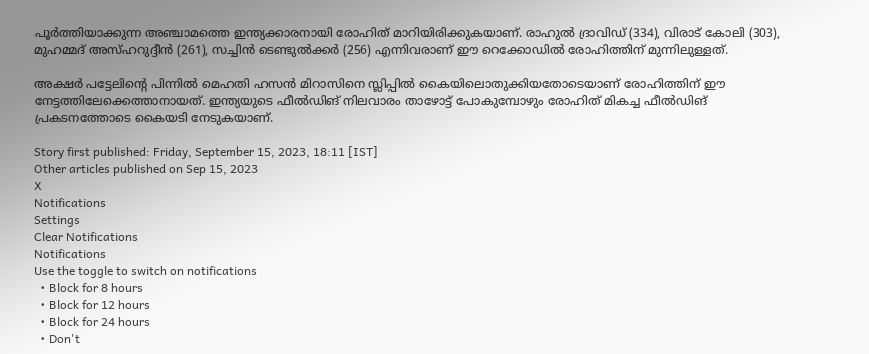പൂര്‍ത്തിയാക്കുന്ന അഞ്ചാമത്തെ ഇന്ത്യക്കാരനായി രോഹിത് മാറിയിരിക്കുകയാണ്. രാഹുല്‍ ദ്രാവിഡ് (334), വിരാട് കോലി (303), മുഹമ്മദ് അസ്ഹറുദ്ദീന്‍ (261), സച്ചിന്‍ ടെണ്ടുല്‍ക്കര്‍ (256) എന്നിവരാണ് ഈ റെക്കോഡില്‍ രോഹിത്തിന് മുന്നിലുള്ളത്.

അക്ഷര്‍ പട്ടേലിന്റെ പിന്നില്‍ മെഹതി ഹസന്‍ മിറാസിനെ സ്ലിപ്പില്‍ കൈയിലൊതുക്കിയതോടെയാണ് രോഹിത്തിന് ഈ നേട്ടത്തിലേക്കെത്താനായത്. ഇന്ത്യയുടെ ഫീല്‍ഡിങ് നിലവാരം താഴോട്ട് പോകുമ്പോഴും രോഹിത് മികച്ച ഫീല്‍ഡിങ് പ്രകടനത്തോടെ കൈയടി നേടുകയാണ്.

Story first published: Friday, September 15, 2023, 18:11 [IST]
Other articles published on Sep 15, 2023
X
Notifications
Settings
Clear Notifications
Notifications
Use the toggle to switch on notifications
  • Block for 8 hours
  • Block for 12 hours
  • Block for 24 hours
  • Don't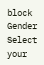block
Gender
Select your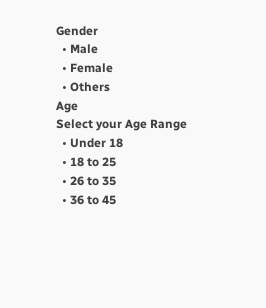Gender
  • Male
  • Female
  • Others
Age
Select your Age Range
  • Under 18
  • 18 to 25
  • 26 to 35
  • 36 to 45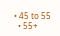• 45 to 55
  • 55+